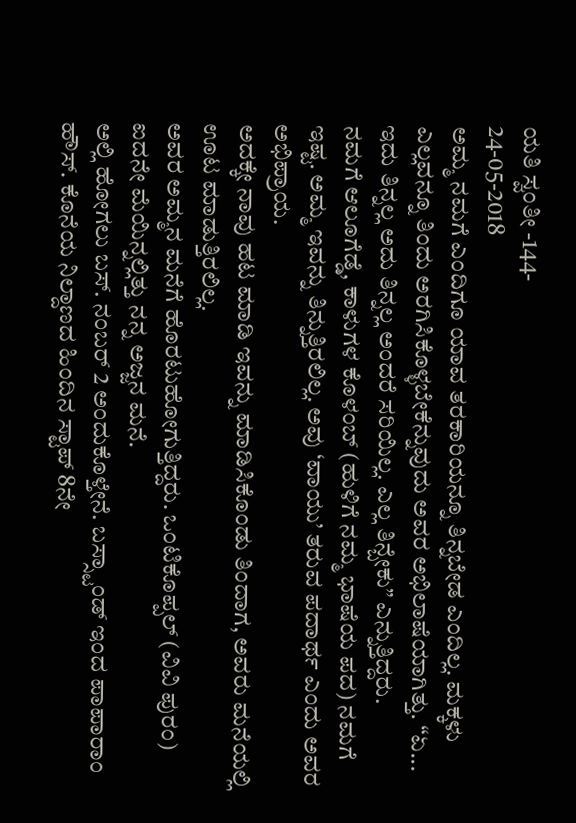ಯತಿ ಸ್ವಂತೀ -144-
24-05-2018
ಅಮ್ಮ ನಮಗೆ ಎಂದಿಗೂ ಯಾವ ತರಕಾರಿಯನ್ನೂ ತಿನ್ನಬೇಡ ಎಂದಿಲ್ಲ. ಮಕ್ಕಳು ಎಲ್ಲವನ್ನೂ ತಿಂದು ಅರಗಿಸಿಕೊಳ್ಳಬೇಕೆನ್ನುವುದು ಅವರ ಅಭಿಲಾಷೆಯಾಗಿತ್ತು. “ಏ... ಇದು ತಿನ್ನಲ್ಲ ಅದು ತಿನ್ನಲ್ಲ ಅಂದರೆ ಸರಿಯಿಲ್ಲ. ಎಲ್ಲ ತಿನ್ಬೇಕು” ಎನ್ನುತ್ತಿದ್ದರು.
ನಮಗೆ ಆಲೂಗೆಡ್ಡೆ, ಕಾಳುಗಳ ಕೊಳಂಬ್ (ಹುಳಿಗೆ ನಮ್ಮ ಭಾಷೆಯ ಪದ) ನಮಗೆ ಇಷ್ಟ. ಅಮ್ಮ ಇವನ್ನು ತಿನ್ನುತ್ತಿರಲಿಲ್ಲ. ಅವು ‘ವಾಯು’ ತರುವ ಪದಾರ್ಥ ಎಂದು ಅವರ ಅಭಿಪ್ರಾಯ.
ಅದಕ್ಕೇ ನಾವು ಹಟ ಮಾಡಿ ಇವನ್ನು ಮಾಡಿಸಿಕೊಂಡು ತಿಂದಾಗ, ಅವರು ಮನೆಯಲ್ಲಿ ಊಟ ಮಾಡುತ್ತಿರಲಿಲ್ಲ.
ಅವರ ಅಮ್ಮನ ಮನೆಗೆ ಹೊರಟುಹೋಗುತ್ತಿದ್ದರು. ಒಂಟಿಕೊಪ್ಪಲ್ (ವಿವಿ ಪುರಂ) ಐದನೇ ಮೆಯಿನ್ನಲ್ಲಿತ್ತು ನನ್ನ ಅಜ್ಜನ ಮನೆ.
ಅಲ್ಲಿ ಹೋಗಲು ಬಸ್. ನಂಬರ್ 2 ಅಂದುಕೊಳ್ತೇನೆ. ಬಸ್ಸ್ಟಾಂಡ್ ಇಂದ ಪಾಪಾರಾಂ ಹೌಸ್. ಕೊನೆಯ ನಿಲ್ದಾಣದ ಹಿಂದಿನ ಸ್ಟಾಪ್ 8ನೇ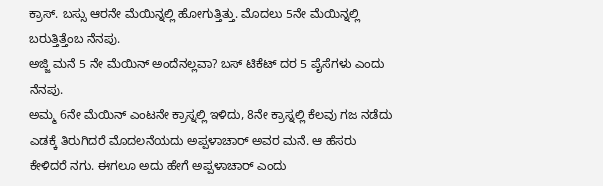ಕ್ರಾಸ್. ಬಸ್ಸು ಆರನೇ ಮೆಯಿನ್ನಲ್ಲಿ ಹೋಗುತ್ತಿತ್ತು. ಮೊದಲು 5ನೇ ಮೆಯಿನ್ನಲ್ಲಿ ಬರುತ್ತಿತ್ತೆಂಬ ನೆನಪು.
ಅಜ್ಜಿ ಮನೆ 5 ನೇ ಮೆಯಿನ್ ಅಂದೆನಲ್ಲವಾ? ಬಸ್ ಟಿಕೆಟ್ ದರ 5 ಪೈಸೆಗಳು ಎಂದು ನೆನಪು.
ಅಮ್ಮ 6ನೇ ಮೆಯಿನ್ ಎಂಟನೇ ಕ್ರಾಸ್ನಲ್ಲಿ ಇಳಿದು, 8ನೇ ಕ್ರಾಸ್ನಲ್ಲಿ ಕೆಲವು ಗಜ ನಡೆದು ಎಡಕ್ಕೆ ತಿರುಗಿದರೆ ಮೊದಲನೆಯದು ಅಪ್ಪಳಾಚಾರ್ ಅವರ ಮನೆ. ಆ ಹೆಸರು ಕೇಳಿದರೆ ನಗು. ಈಗಲೂ ಅದು ಹೇಗೆ ಅಪ್ಪಳಾಚಾರ್ ಎಂದು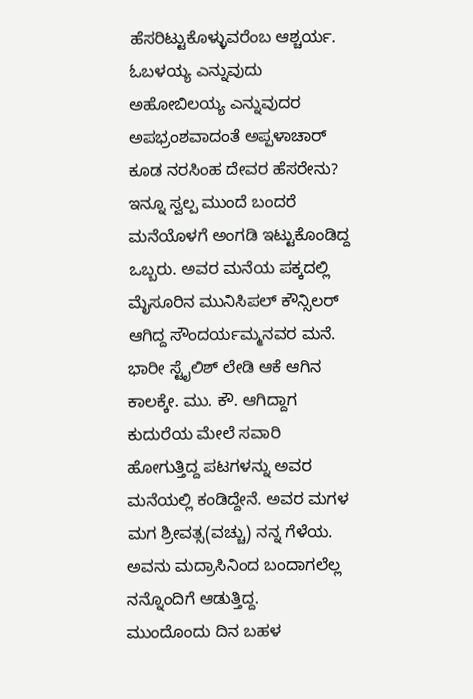ಹೆಸರಿಟ್ಟುಕೊಳ್ಳುವರೆಂಬ ಆಶ್ಚರ್ಯ. ಓಬಳಯ್ಯ ಎನ್ನುವುದು ಅಹೋಬಿಲಯ್ಯ ಎನ್ನುವುದರ ಅಪಭ್ರಂಶವಾದಂತೆ ಅಪ್ಪಳಾಚಾರ್ ಕೂಡ ನರಸಿಂಹ ದೇವರ ಹೆಸರೇನು?
ಇನ್ನೂ ಸ್ವಲ್ಪ ಮುಂದೆ ಬಂದರೆ ಮನೆಯೊಳಗೆ ಅಂಗಡಿ ಇಟ್ಟುಕೊಂಡಿದ್ದ ಒಬ್ಬರು. ಅವರ ಮನೆಯ ಪಕ್ಕದಲ್ಲಿ ಮೈಸೂರಿನ ಮುನಿಸಿಪಲ್ ಕೌನ್ಸಿಲರ್ ಆಗಿದ್ದ ಸೌಂದರ್ಯಮ್ಮನವರ ಮನೆ. ಭಾರೀ ಸ್ಟೈಲಿಶ್ ಲೇಡಿ ಆಕೆ ಆಗಿನ ಕಾಲಕ್ಕೇ. ಮು. ಕೌ. ಆಗಿದ್ದಾಗ ಕುದುರೆಯ ಮೇಲೆ ಸವಾರಿ ಹೋಗುತ್ತಿದ್ದ ಪಟಗಳನ್ನು ಅವರ ಮನೆಯಲ್ಲಿ ಕಂಡಿದ್ದೇನೆ. ಅವರ ಮಗಳ ಮಗ ಶ್ರೀವತ್ಸ(ವಚ್ಚು) ನನ್ನ ಗೆಳೆಯ. ಅವನು ಮದ್ರಾಸಿನಿಂದ ಬಂದಾಗಲೆಲ್ಲ ನನ್ನೊಂದಿಗೆ ಆಡುತ್ತಿದ್ದ.
ಮುಂದೊಂದು ದಿನ ಬಹಳ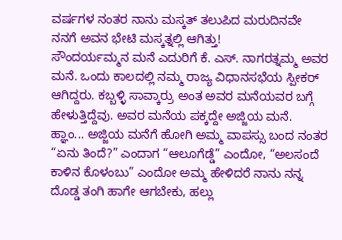ವರ್ಷಗಳ ನಂತರ ನಾನು ಮಸ್ಕತ್ ತಲುಪಿದ ಮರುದಿನವೇ ನನಗೆ ಅವನ ಭೇಟಿ ಮಸ್ಕತ್ನಲ್ಲಿ ಆಗಿತ್ತು!
ಸೌಂದರ್ಯಮ್ಮನ ಮನೆ ಎದುರಿಗೆ ಕೆ. ಎಸ್. ನಾಗರತ್ನಮ್ಮ ಅವರ ಮನೆ. ಒಂದು ಕಾಲದಲ್ಲಿ ನಮ್ಮ ರಾಜ್ಯ ವಿಧಾನಸಭೆಯ ಸ್ಪೀಕರ್ ಆಗಿದ್ದರು. ಕಬ್ಬಳ್ಳಿ ಸಾವ್ಕಾರ್ರು ಅಂತ ಅವರ ಮನೆಯವರ ಬಗ್ಗೆ ಹೇಳುತ್ತಿದ್ದೆವು. ಅವರ ಮನೆಯ ಪಕ್ಕದ್ದೇ ಅಜ್ಜಿಯ ಮನೆ.
ಹ್ಞಾಂ... ಅಜ್ಜಿಯ ಮನೆಗೆ ಹೋಗಿ ಅಮ್ಮ ವಾಪಸ್ಸು ಬಂದ ನಂತರ “ಏನು ತಿಂದೆ?” ಎಂದಾಗ “ಆಲೂಗೆಡ್ಡೆ” ಎಂದೋ, “ಅಲಸಂದೆ ಕಾಳಿನ ಕೊಳಂಬು” ಎಂದೋ ಅಮ್ಮ ಹೇಳಿದರೆ ನಾನು ನನ್ನ ದೊಡ್ಡ ತಂಗಿ ಹಾಗೇ ಆಗಬೇಕು, ಹಲ್ಲು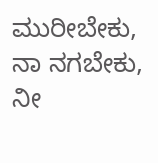ಮುರೀಬೇಕು, ನಾ ನಗಬೇಕು, ನೀ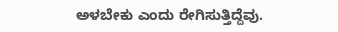ಅಳಬೇಕು ಎಂದು ರೇಗಿಸುತ್ತಿದ್ದೆವು.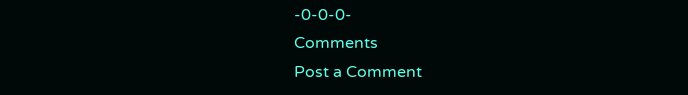-0-0-0-
Comments
Post a Comment